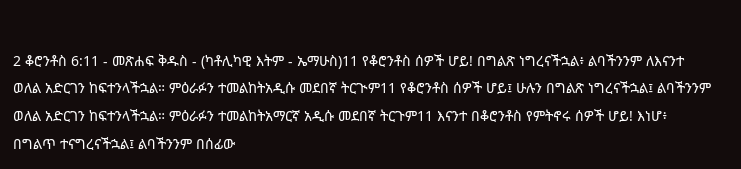2 ቆሮንቶስ 6:11 - መጽሐፍ ቅዱስ - (ካቶሊካዊ እትም - ኤማሁስ)11 የቆሮንቶስ ሰዎች ሆይ! በግልጽ ነግረናችኋል፥ ልባችንንም ለእናንተ ወለል አድርገን ከፍተንላችኋል። ምዕራፉን ተመልከትአዲሱ መደበኛ ትርጒም11 የቆሮንቶስ ሰዎች ሆይ፤ ሁሉን በግልጽ ነግረናችኋል፤ ልባችንንም ወለል አድርገን ከፍተንላችኋል። ምዕራፉን ተመልከትአማርኛ አዲሱ መደበኛ ትርጉም11 እናንተ በቆሮንቶስ የምትኖሩ ሰዎች ሆይ! እነሆ፥ በግልጥ ተናግረናችኋል፤ ልባችንንም በሰፊው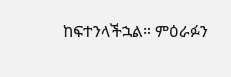ከፍተንላችኋል። ምዕራፉን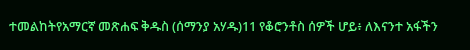ተመልከትየአማርኛ መጽሐፍ ቅዱስ (ሰማንያ አሃዱ)11 የቆሮንቶስ ሰዎች ሆይ፥ ለእናንተ አፋችን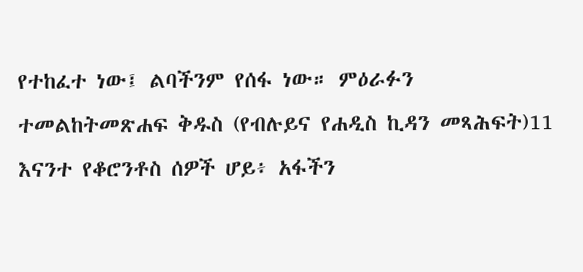የተከፈተ ነው፤ ልባችንም የሰፋ ነው። ምዕራፉን ተመልከትመጽሐፍ ቅዱስ (የብሉይና የሐዲስ ኪዳን መጻሕፍት)11 እናንተ የቆሮንቶስ ሰዎች ሆይ፥ አፋችን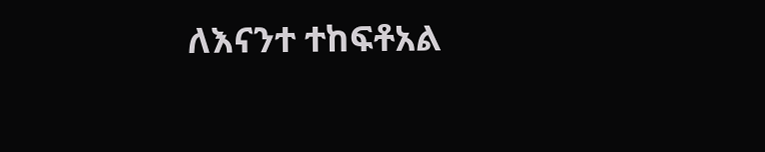ለእናንተ ተከፍቶአል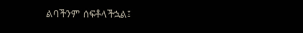ልባችንም ሰፍቶላችኋል፤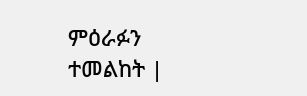ምዕራፉን ተመልከት |